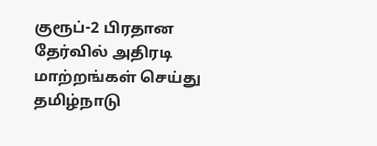குரூப்-2 பிரதான தேர்வில் அதிரடி மாற்றங்கள் செய்து தமிழ்நாடு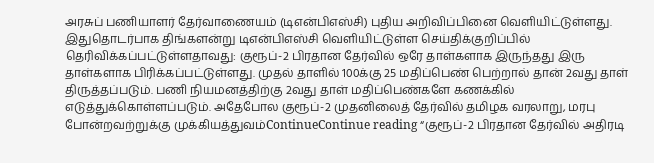அரசுப் பணியாளர் தேர்வாணையம் (டிஎன்பிஎஸ்சி) புதிய அறிவிப்பினை வெளியிட்டுள்ளது. இதுதொடர்பாக திங்களன்று டிஎன்பிஎஸ்சி வெளியிட்டுள்ள செய்திக்குறிப்பில் தெரிவிக்கப்பட்டுள்ளதாவது: குரூப்-2 பிரதான தேர்வில் ஒரே தாள்களாக இருந்தது இரு தாள்களாக பிரிக்கப்பட்டுள்ளது. முதல் தாளில் 100க்கு 25 மதிப்பெண் பெற்றால் தான் 2வது தாள் திருத்தப்படும். பணி நியமனத்திற்கு 2வது தாள் மதிப்பெண்களே கணக்கில் எடுத்துக்கொள்ளப்படும். அதேபோல குரூப்-2 முதனிலைத் தேர்வில் தமிழக வரலாறு, மரபு போன்றவற்றுக்கு முக்கியத்துவம்ContinueContinue reading “குரூப்-2 பிரதான தேர்வில் அதிரடி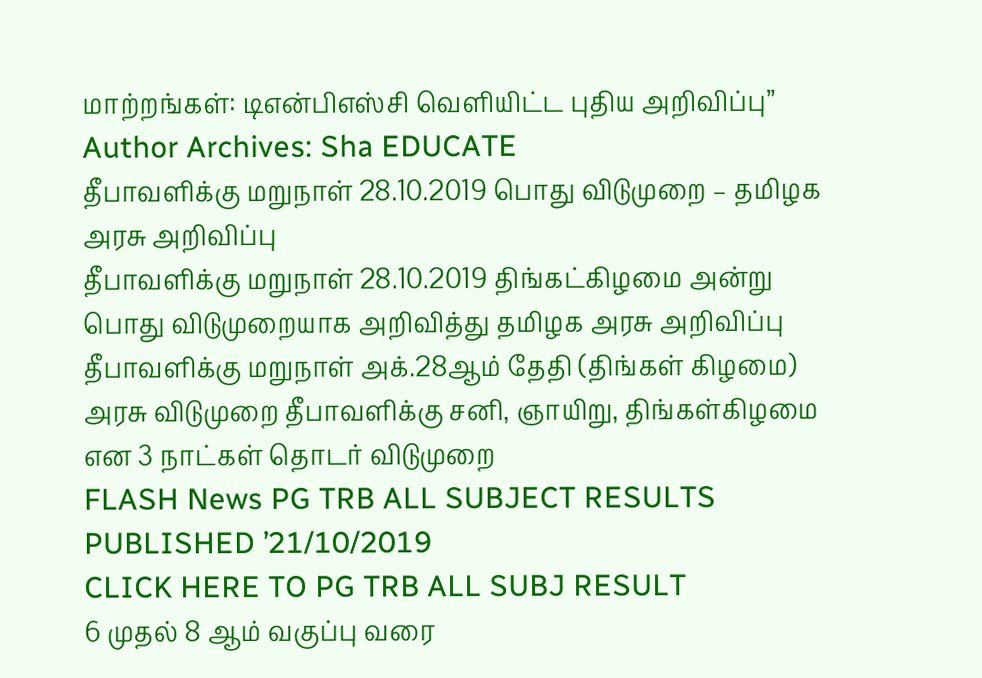மாற்றங்கள்: டிஎன்பிஎஸ்சி வெளியிட்ட புதிய அறிவிப்பு”
Author Archives: Sha EDUCATE
தீபாவளிக்கு மறுநாள் 28.10.2019 பொது விடுமுறை – தமிழக அரசு அறிவிப்பு
தீபாவளிக்கு மறுநாள் 28.10.2019 திங்கட்கிழமை அன்று பொது விடுமுறையாக அறிவித்து தமிழக அரசு அறிவிப்பு தீபாவளிக்கு மறுநாள் அக்.28ஆம் தேதி (திங்கள் கிழமை) அரசு விடுமுறை தீபாவளிக்கு சனி, ஞாயிறு, திங்கள்கிழமை என 3 நாட்கள் தொடர் விடுமுறை
FLASH News PG TRB ALL SUBJECT RESULTS PUBLISHED ’21/10/2019
CLICK HERE TO PG TRB ALL SUBJ RESULT
6 முதல் 8 ஆம் வகுப்பு வரை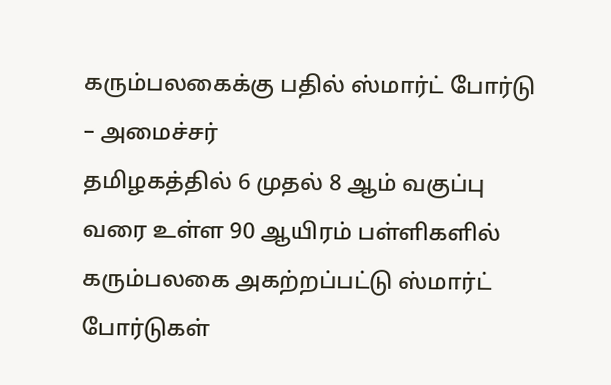கரும்பலகைக்கு பதில் ஸ்மார்ட் போர்டு – அமைச்சர்
தமிழகத்தில் 6 முதல் 8 ஆம் வகுப்பு வரை உள்ள 90 ஆயிரம் பள்ளிகளில் கரும்பலகை அகற்றப்பட்டு ஸ்மார்ட் போர்டுகள்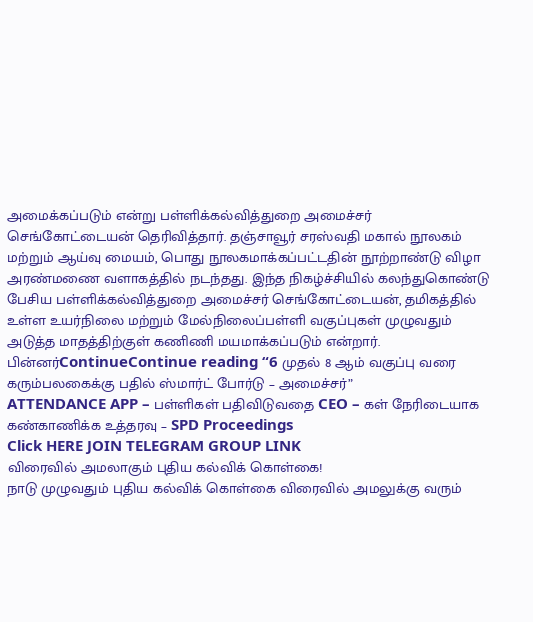அமைக்கப்படும் என்று பள்ளிக்கல்வித்துறை அமைச்சர் செங்கோட்டையன் தெரிவித்தார். தஞ்சாவூர் சரஸ்வதி மகால் நூலகம் மற்றும் ஆய்வு மையம், பொது நூலகமாக்கப்பட்டதின் நூற்றாண்டு விழா அரண்மணை வளாகத்தில் நடந்தது. இந்த நிகழ்ச்சியில் கலந்துகொண்டு பேசிய பள்ளிக்கல்வித்துறை அமைச்சர் செங்கோட்டையன், தமிகத்தில் உள்ள உயர்நிலை மற்றும் மேல்நிலைப்பள்ளி வகுப்புகள் முழுவதும் அடுத்த மாதத்திற்குள் கணிணி மயமாக்கப்படும் என்றார். பின்னர்ContinueContinue reading “6 முதல் 8 ஆம் வகுப்பு வரை கரும்பலகைக்கு பதில் ஸ்மார்ட் போர்டு – அமைச்சர்”
ATTENDANCE APP – பள்ளிகள் பதிவிடுவதை CEO – கள் நேரிடையாக கண்காணிக்க உத்தரவு – SPD Proceedings
Click HERE JOIN TELEGRAM GROUP LINK
விரைவில் அமலாகும் புதிய கல்விக் கொள்கை!
நாடு முழுவதும் புதிய கல்விக் கொள்கை விரைவில் அமலுக்கு வரும்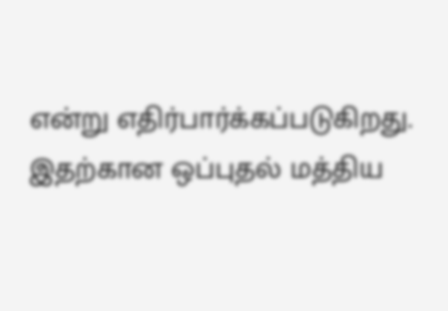என்று எதிர்பார்க்கப்படுகிறது. இதற்கான ஒப்புதல் மத்திய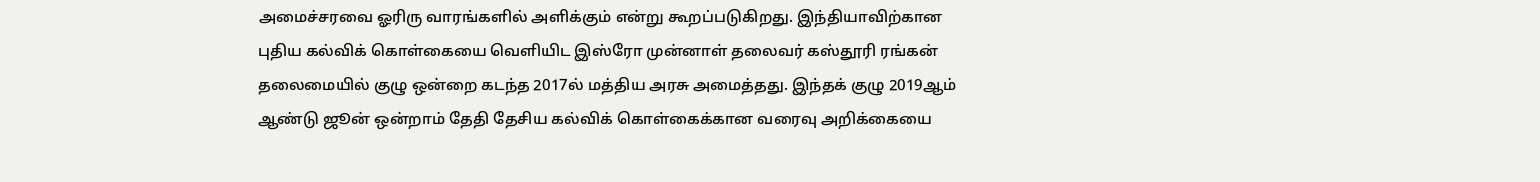அமைச்சரவை ஓரிரு வாரங்களில் அளிக்கும் என்று கூறப்படுகிறது. இந்தியாவிற்கான புதிய கல்விக் கொள்கையை வெளியிட இஸ்ரோ முன்னாள் தலைவர் கஸ்தூரி ரங்கன் தலைமையில் குழு ஒன்றை கடந்த 2017ல் மத்திய அரசு அமைத்தது. இந்தக் குழு 2019ஆம் ஆண்டு ஜூன் ஒன்றாம் தேதி தேசிய கல்விக் கொள்கைக்கான வரைவு அறிக்கையை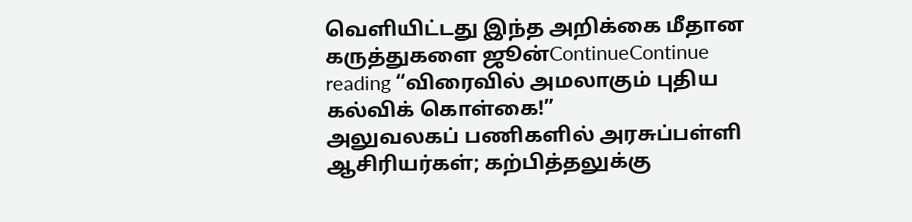வெளியிட்டது இந்த அறிக்கை மீதான கருத்துகளை ஜூன்ContinueContinue reading “விரைவில் அமலாகும் புதிய கல்விக் கொள்கை!”
அலுவலகப் பணிகளில் அரசுப்பள்ளி ஆசிரியர்கள்; கற்பித்தலுக்கு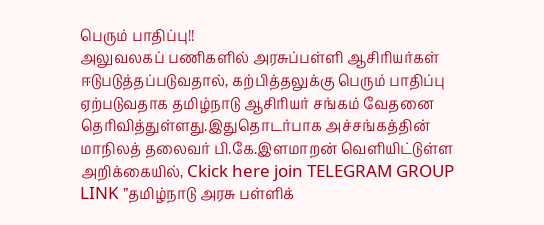பெரும் பாதிப்பு!!
அலுவலகப் பணிகளில் அரசுப்பள்ளி ஆசிரியர்கள் ஈடுபடுத்தப்படுவதால், கற்பித்தலுக்கு பெரும் பாதிப்பு ஏற்படுவதாக தமிழ்நாடு ஆசிரியர் சங்கம் வேதனை தெரிவித்துள்ளது.இதுதொடர்பாக அச்சங்கத்தின் மாநிலத் தலைவர் பி.கே.இளமாறன் வெளியிட்டுள்ள அறிக்கையில், Ckick here join TELEGRAM GROUP LINK ”தமிழ்நாடு அரசு பள்ளிக்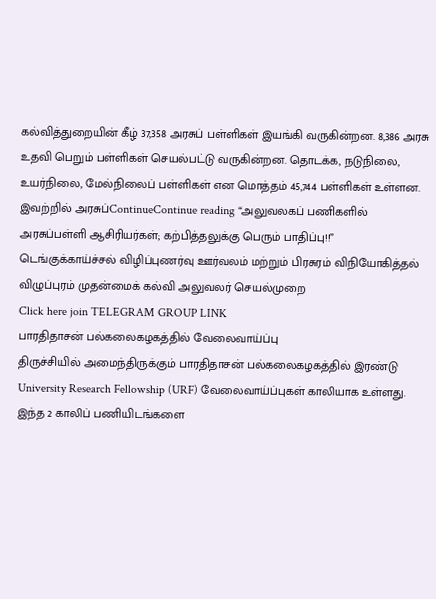கல்வித்துறையின் கீழ் 37,358 அரசுப் பள்ளிகள் இயங்கி வருகின்றன. 8,386 அரசு உதவி பெறும் பள்ளிகள் செயல்பட்டு வருகின்றன. தொடக்க, நடுநிலை, உயர்நிலை, மேல்நிலைப் பள்ளிகள் என மொத்தம் 45,744 பள்ளிகள் உள்ளன. இவற்றில் அரசுப்ContinueContinue reading “அலுவலகப் பணிகளில் அரசுப்பள்ளி ஆசிரியர்கள்; கற்பித்தலுக்கு பெரும் பாதிப்பு!!”
டெங்குக்காய்ச்சல் விழிப்புணர்வு ஊர்வலம் மற்றும் பிரசுரம் விநியோகித்தல் விழுப்புரம் முதன்மைக் கல்வி அலுவலர் செயல்முறை
Click here join TELEGRAM GROUP LINK
பாரதிதாசன் பல்கலைகழகத்தில் வேலைவாய்ப்பு
திருச்சியில் அமைந்திருக்கும் பாரதிதாசன் பல்கலைகழகத்தில் இரண்டு University Research Fellowship (URF) வேலைவாய்ப்புகள் காலியாக உள்ளது. இந்த 2 காலிப் பணியிடங்களை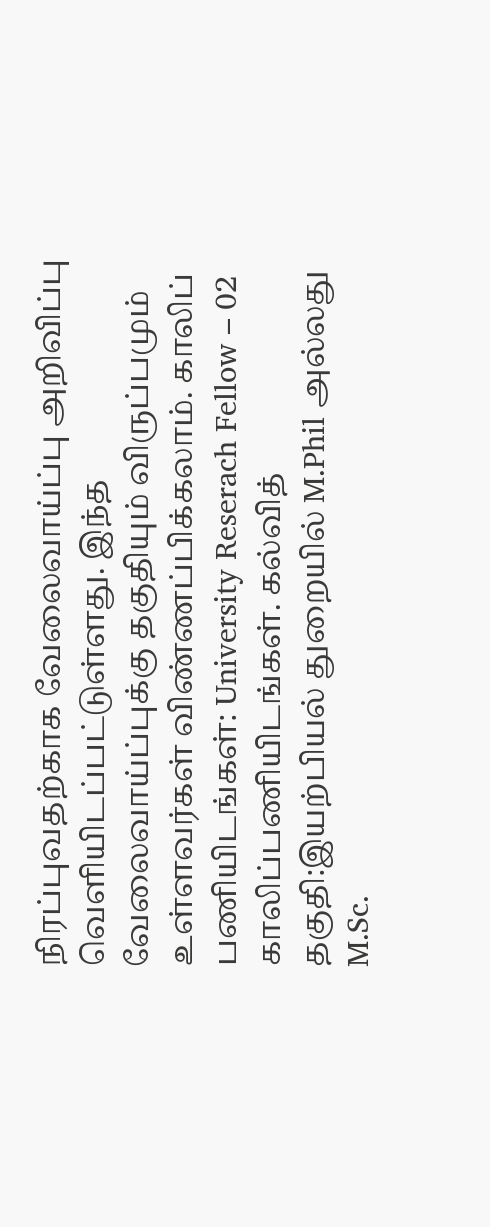நிரப்புவதற்காக வேலைவாய்ப்பு அறிவிப்பு வெளியிடப்பட்டுள்ளது. இந்த வேலைவாய்ப்புக்கு தகுதியும் விருப்பமும் உள்ளவர்கள் விண்ணப்பிக்கலாம். காலிப் பணியிடங்கள்: University Reserach Fellow – 02 காலிப்பணியிடங்கள். கல்வித் தகுதி:இயற்பியல் துறையில் M.Phil அல்லது M.Sc.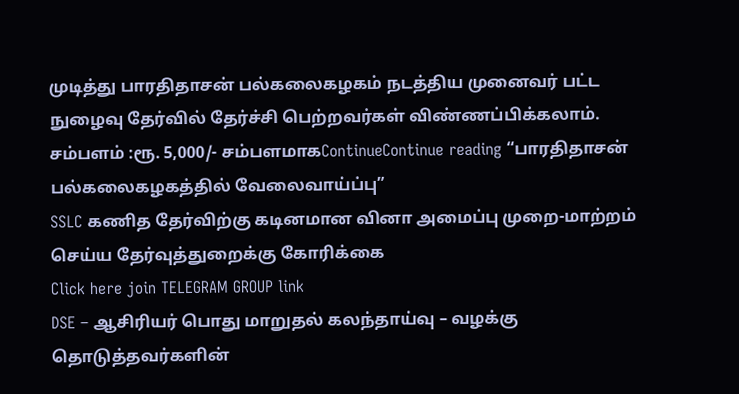முடித்து பாரதிதாசன் பல்கலைகழகம் நடத்திய முனைவர் பட்ட நுழைவு தேர்வில் தேர்ச்சி பெற்றவர்கள் விண்ணப்பிக்கலாம். சம்பளம் :ரூ. 5,000/- சம்பளமாகContinueContinue reading “பாரதிதாசன் பல்கலைகழகத்தில் வேலைவாய்ப்பு”
SSLC கணித தேர்விற்கு கடினமான வினா அமைப்பு முறை-மாற்றம் செய்ய தேர்வுத்துறைக்கு கோரிக்கை
Click here join TELEGRAM GROUP link
DSE – ஆசிரியர் பொது மாறுதல் கலந்தாய்வு – வழக்கு தொடுத்தவர்களின்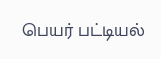பெயர் பட்டியல்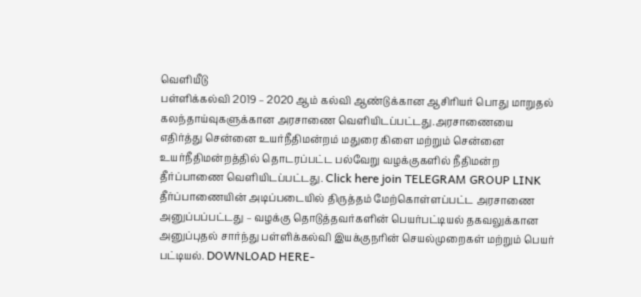வெளியீடு
பள்ளிக்கல்வி 2019 – 2020 ஆம் கல்வி ஆண்டுக்கான ஆசிரியர் பொது மாறுதல் கலந்தாய்வுகளுக்கான அரசாணை வெளியிடப்பட்டது.அரசாணையை எதிர்த்து சென்னை உயர்நீதிமன்றம் மதுரை கிளை மற்றும் சென்னை உயர்நீதிமன்றத்தில் தொடரப்பட்ட பல்வேறு வழக்குகளில் நீதிமன்ற தீர்ப்பாணை வெளியிடப்பட்டது. Click here join TELEGRAM GROUP LINK தீர்ப்பாணையின் அடிப்படையில் திருத்தம் மேற்கொள்ளப்பட்ட அரசாணை அனுப்பப்பட்டது – வழக்கு தொடுத்தவர்களின் பெயர்பட்டியல் தகவலுக்கான அனுப்புதல் சார்ந்து பள்ளிக்கல்வி இயக்குநரின் செயல்முறைகள் மற்றும் பெயர் பட்டியல். DOWNLOAD HERE-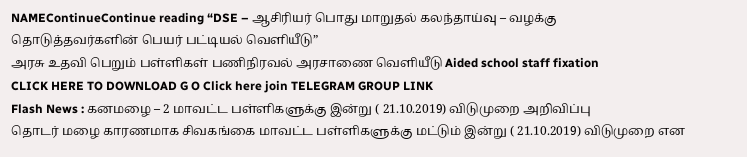NAMEContinueContinue reading “DSE – ஆசிரியர் பொது மாறுதல் கலந்தாய்வு – வழக்கு தொடுத்தவர்களின் பெயர் பட்டியல் வெளியீடு”
அரசு உதவி பெறும் பள்ளிகள் பணிநிரவல் அரசாணை வெளியீடு Aided school staff fixation
CLICK HERE TO DOWNLOAD G O Click here join TELEGRAM GROUP LINK
Flash News : கனமழை – 2 மாவட்ட பள்ளிகளுக்கு இன்று ( 21.10.2019) விடுமுறை அறிவிப்பு
தொடர் மழை காரணமாக சிவகங்கை மாவட்ட பள்ளிகளுக்கு மட்டும் இன்று ( 21.10.2019) விடுமுறை என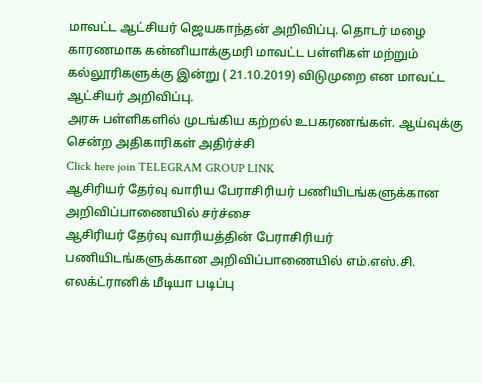மாவட்ட ஆட்சியர் ஜெயகாந்தன் அறிவிப்பு. தொடர் மழை காரணமாக கன்னியாக்குமரி மாவட்ட பள்ளிகள் மற்றும் கல்லூரிகளுக்கு இன்று ( 21.10.2019) விடுமுறை என மாவட்ட ஆட்சியர் அறிவிப்பு.
அரசு பள்ளிகளில் முடங்கிய கற்றல் உபகரணங்கள். ஆய்வுக்கு சென்ற அதிகாரிகள் அதிர்ச்சி
Click here join TELEGRAM GROUP LINK
ஆசிரியர் தேர்வு வாரிய பேராசிரியர் பணியிடங்களுக்கான அறிவிப்பாணையில் சர்ச்சை
ஆசிரியர் தேர்வு வாரியத்தின் பேராசிரியர் பணியிடங்களுக்கான அறிவிப்பாணையில் எம்.எஸ்.சி. எலக்ட்ரானிக் மீடியா படிப்பு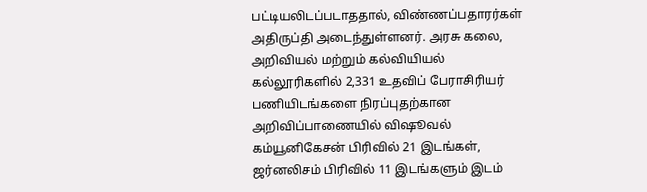பட்டியலிடப்படாததால், விண்ணப்பதாரர்கள் அதிருப்தி அடைந்துள்ளனர். அரசு கலை, அறிவியல் மற்றும் கல்வியியல் கல்லூரிகளில் 2,331 உதவிப் பேராசிரியர் பணியிடங்களை நிரப்புதற்கான அறிவிப்பாணையில் விஷூவல் கம்யூனிகேசன் பிரிவில் 21 இடங்கள், ஜர்னலிசம் பிரிவில் 11 இடங்களும் இடம்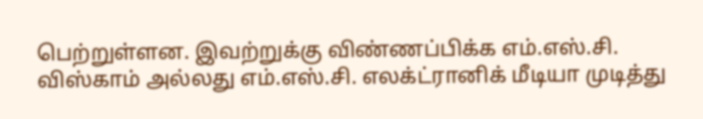பெற்றுள்ளன. இவற்றுக்கு விண்ணப்பிக்க எம்.எஸ்.சி. விஸ்காம் அல்லது எம்.எஸ்.சி. எலக்ட்ரானிக் மீடியா முடித்து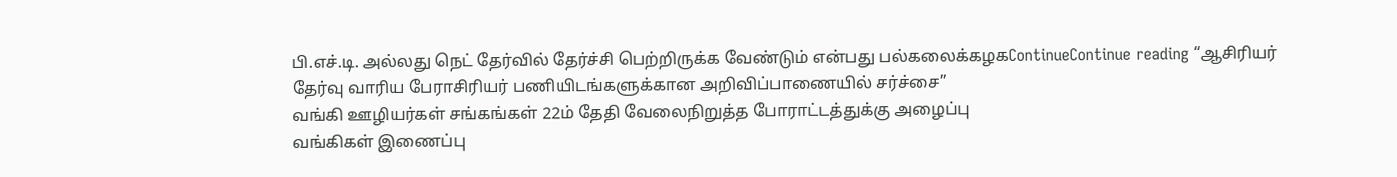பி.எச்.டி. அல்லது நெட் தேர்வில் தேர்ச்சி பெற்றிருக்க வேண்டும் என்பது பல்கலைக்கழகContinueContinue reading “ஆசிரியர் தேர்வு வாரிய பேராசிரியர் பணியிடங்களுக்கான அறிவிப்பாணையில் சர்ச்சை”
வங்கி ஊழியர்கள் சங்கங்கள் 22ம் தேதி வேலைநிறுத்த போராட்டத்துக்கு அழைப்பு
வங்கிகள் இணைப்பு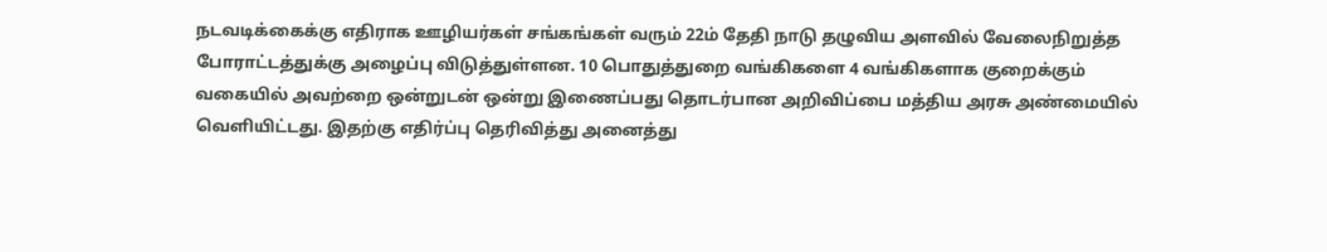நடவடிக்கைக்கு எதிராக ஊழியர்கள் சங்கங்கள் வரும் 22ம் தேதி நாடு தழுவிய அளவில் வேலைநிறுத்த போராட்டத்துக்கு அழைப்பு விடுத்துள்ளன. 10 பொதுத்துறை வங்கிகளை 4 வங்கிகளாக குறைக்கும் வகையில் அவற்றை ஒன்றுடன் ஒன்று இணைப்பது தொடர்பான அறிவிப்பை மத்திய அரசு அண்மையில் வெளியிட்டது. இதற்கு எதிர்ப்பு தெரிவித்து அனைத்து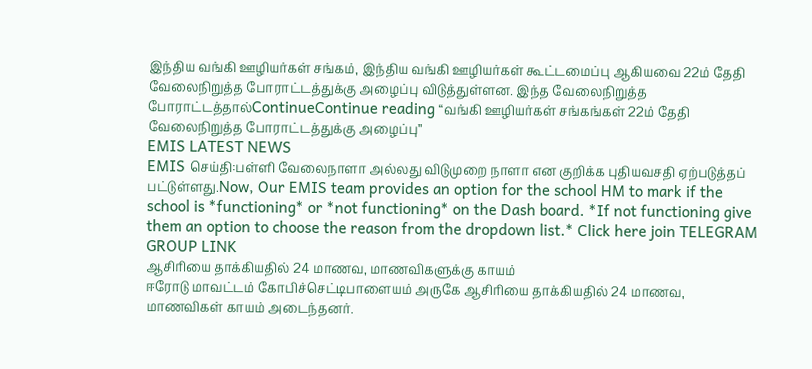இந்திய வங்கி ஊழியர்கள் சங்கம், இந்திய வங்கி ஊழியர்கள் கூட்டமைப்பு ஆகியவை 22ம் தேதி வேலைநிறுத்த போராட்டத்துக்கு அழைப்பு விடுத்துள்ளன. இந்த வேலைநிறுத்த போராட்டத்தால்ContinueContinue reading “வங்கி ஊழியர்கள் சங்கங்கள் 22ம் தேதி வேலைநிறுத்த போராட்டத்துக்கு அழைப்பு”
EMIS LATEST NEWS
EMIS செய்தி:பள்ளி வேலைநாளா அல்லது விடுமுறை நாளா என குறிக்க புதியவசதி ஏற்படுத்தப் பட்டுள்ளது.Now, Our EMIS team provides an option for the school HM to mark if the school is *functioning* or *not functioning* on the Dash board. *If not functioning give them an option to choose the reason from the dropdown list.* Click here join TELEGRAM GROUP LINK
ஆசிரியை தாக்கியதில் 24 மாணவ, மாணவிகளுக்கு காயம்
ஈரோடு மாவட்டம் கோபிச்செட்டிபாளையம் அருகே ஆசிரியை தாக்கியதில் 24 மாணவ, மாணவிகள் காயம் அடைந்தனர்.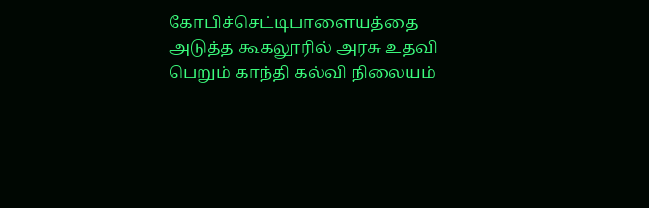கோபிச்செட்டிபாளையத்தை அடுத்த கூகலூரில் அரசு உதவி பெறும் காந்தி கல்வி நிலையம்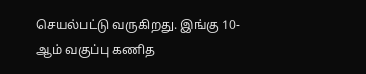செயல்பட்டு வருகிறது. இங்கு 10-ஆம் வகுப்பு கணித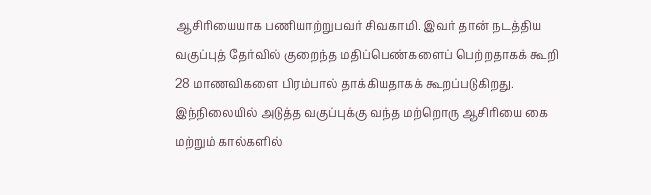ஆசிரியையாக பணியாற்றுபவர் சிவகாமி. இவர் தான் நடத்திய வகுப்புத் தேர்வில் குறைந்த மதிப்பெண்களைப் பெற்றதாகக் கூறி 28 மாணவிகளை பிரம்பால் தாக்கியதாகக் கூறப்படுகிறது. இந்நிலையில் அடுத்த வகுப்புக்கு வந்த மற்றொரு ஆசிரியை கை மற்றும் கால்களில்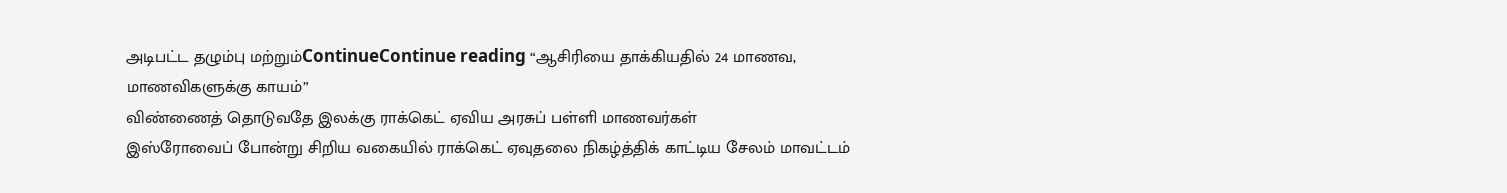அடிபட்ட தழும்பு மற்றும்ContinueContinue reading “ஆசிரியை தாக்கியதில் 24 மாணவ, மாணவிகளுக்கு காயம்”
விண்ணைத் தொடுவதே இலக்கு ராக்கெட் ஏவிய அரசுப் பள்ளி மாணவர்கள்
இஸ்ரோவைப் போன்று சிறிய வகையில் ராக்கெட் ஏவுதலை நிகழ்த்திக் காட்டிய சேலம் மாவட்டம்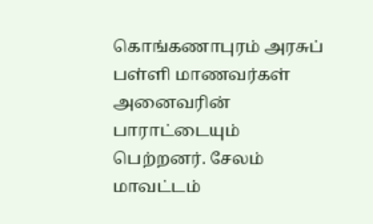கொங்கணாபுரம் அரசுப் பள்ளி மாணவர்கள் அனைவரின் பாராட்டையும் பெற்றனர். சேலம் மாவட்டம்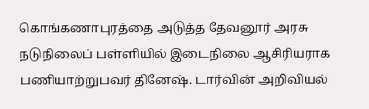கொங்கணாபுரத்தை அடுத்த தேவனூர் அரசு நடுநிலைப் பள்ளியில் இடைநிலை ஆசிரியராக பணியாற்றுபவர் தினேஷ். டார்வின் அறிவியல்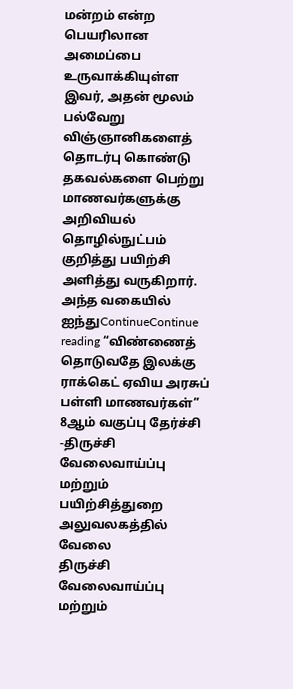மன்றம் என்ற பெயரிலான அமைப்பை உருவாக்கியுள்ள இவர், அதன் மூலம் பல்வேறு விஞ்ஞானிகளைத் தொடர்பு கொண்டு தகவல்களை பெற்று மாணவர்களுக்கு அறிவியல் தொழில்நுட்பம் குறித்து பயிற்சி அளித்து வருகிறார். அந்த வகையில் ஐந்துContinueContinue reading “விண்ணைத் தொடுவதே இலக்கு ராக்கெட் ஏவிய அரசுப் பள்ளி மாணவர்கள்”
8ஆம் வகுப்பு தேர்ச்சி -திருச்சி வேலைவாய்ப்பு மற்றும் பயிற்சித்துறை அலுவலகத்தில் வேலை
திருச்சி வேலைவாய்ப்பு மற்றும்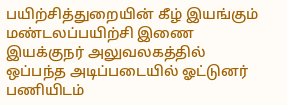பயிற்சித்துறையின் கீழ் இயங்கும் மண்டலப்பயிற்சி இணை இயக்குநர் அலுவலகத்தில் ஒப்பந்த அடிப்படையில் ஓட்டுனர் பணியிடம்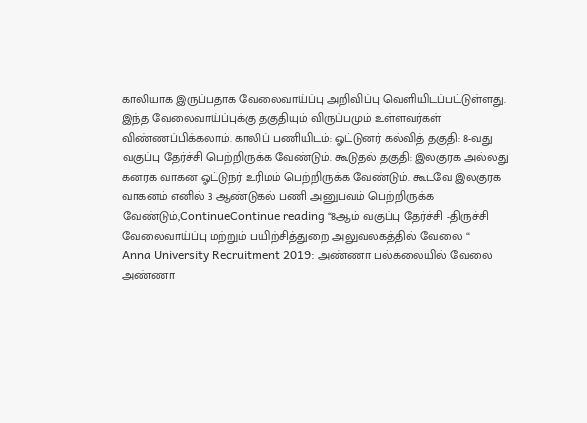காலியாக இருப்பதாக வேலைவாய்ப்பு அறிவிப்பு வெளியிடப்பட்டுள்ளது. இந்த வேலைவாய்ப்புக்கு தகுதியும் விருப்பமும் உள்ளவர்கள் விண்ணப்பிக்கலாம். காலிப் பணியிடம்: ஓட்டுனர் கல்வித் தகுதி: 8-வது வகுப்பு தேர்ச்சி பெற்றிருக்க வேண்டும். கூடுதல் தகுதி: இலகுரக அல்லது கனரக வாகன ஓட்டுநர் உரிமம் பெற்றிருக்க வேண்டும். கூடவே இலகுரக வாகனம் எனில் 3 ஆண்டுகல் பணி அனுபவம் பெற்றிருக்க வேண்டும்,ContinueContinue reading “8ஆம் வகுப்பு தேர்ச்சி -திருச்சி வேலைவாய்ப்பு மற்றும் பயிற்சித்துறை அலுவலகத்தில் வேலை “
Anna University Recruitment 2019: அண்ணா பல்கலையில் வேலை
அண்ணா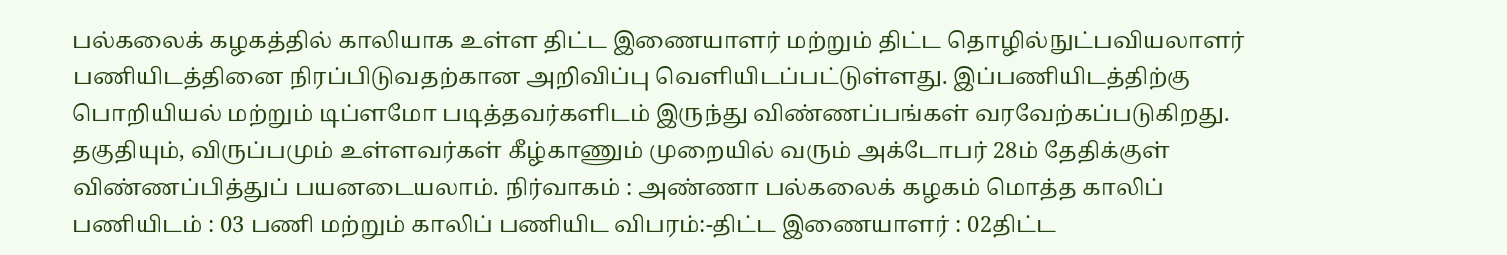பல்கலைக் கழகத்தில் காலியாக உள்ள திட்ட இணையாளர் மற்றும் திட்ட தொழில்நுட்பவியலாளர் பணியிடத்தினை நிரப்பிடுவதற்கான அறிவிப்பு வெளியிடப்பட்டுள்ளது. இப்பணியிடத்திற்கு பொறியியல் மற்றும் டிப்ளமோ படித்தவர்களிடம் இருந்து விண்ணப்பங்கள் வரவேற்கப்படுகிறது. தகுதியும், விருப்பமும் உள்ளவர்கள் கீழ்காணும் முறையில் வரும் அக்டோபர் 28ம் தேதிக்குள் விண்ணப்பித்துப் பயனடையலாம். நிர்வாகம் : அண்ணா பல்கலைக் கழகம் மொத்த காலிப் பணியிடம் : 03 பணி மற்றும் காலிப் பணியிட விபரம்:-திட்ட இணையாளர் : 02திட்ட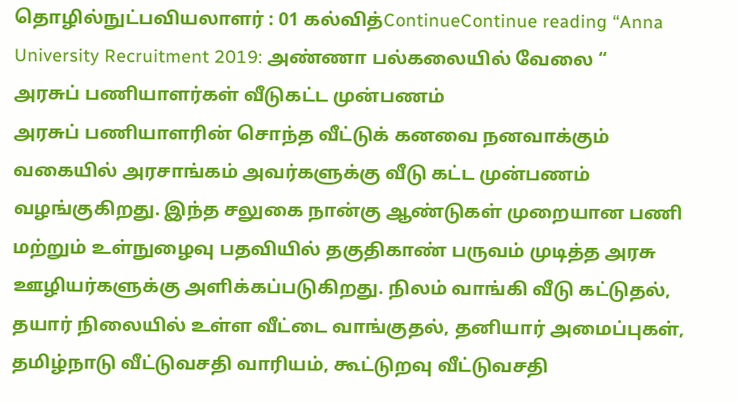தொழில்நுட்பவியலாளர் : 01 கல்வித்ContinueContinue reading “Anna University Recruitment 2019: அண்ணா பல்கலையில் வேலை “
அரசுப் பணியாளர்கள் வீடுகட்ட முன்பணம்
அரசுப் பணியாளரின் சொந்த வீட்டுக் கனவை நனவாக்கும் வகையில் அரசாங்கம் அவர்களுக்கு வீடு கட்ட முன்பணம் வழங்குகிறது. இந்த சலுகை நான்கு ஆண்டுகள் முறையான பணி மற்றும் உள்நுழைவு பதவியில் தகுதிகாண் பருவம் முடித்த அரசு ஊழியர்களுக்கு அளிக்கப்படுகிறது. நிலம் வாங்கி வீடு கட்டுதல், தயார் நிலையில் உள்ள வீட்டை வாங்குதல், தனியார் அமைப்புகள், தமிழ்நாடு வீட்டுவசதி வாரியம், கூட்டுறவு வீட்டுவசதி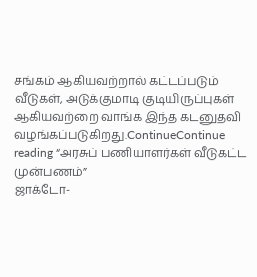சங்கம் ஆகியவற்றால் கட்டப்படும் வீடுகள், அடுக்குமாடி குடியிருப்புகள் ஆகியவற்றை வாங்க இந்த கடனுதவி வழங்கப்படுகிறது.ContinueContinue reading “அரசுப் பணியாளர்கள் வீடுகட்ட முன்பணம்”
ஜாக்டோ-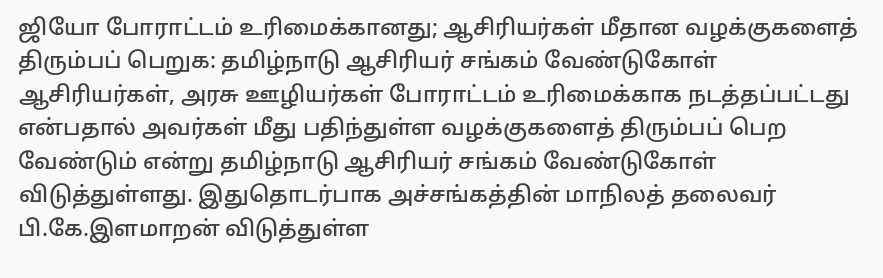ஜியோ போராட்டம் உரிமைக்கானது; ஆசிரியர்கள் மீதான வழக்குகளைத் திரும்பப் பெறுக: தமிழ்நாடு ஆசிரியர் சங்கம் வேண்டுகோள்
ஆசிரியர்கள், அரசு ஊழியர்கள் போராட்டம் உரிமைக்காக நடத்தப்பட்டது என்பதால் அவர்கள் மீது பதிந்துள்ள வழக்குகளைத் திரும்பப் பெற வேண்டும் என்று தமிழ்நாடு ஆசிரியர் சங்கம் வேண்டுகோள் விடுத்துள்ளது. இதுதொடர்பாக அச்சங்கத்தின் மாநிலத் தலைவர் பி.கே.இளமாறன் விடுத்துள்ள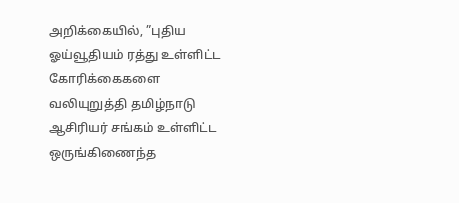அறிக்கையில், ”புதிய ஓய்வூதியம் ரத்து உள்ளிட்ட கோரிக்கைகளை வலியுறுத்தி தமிழ்நாடு ஆசிரியர் சங்கம் உள்ளிட்ட ஒருங்கிணைந்த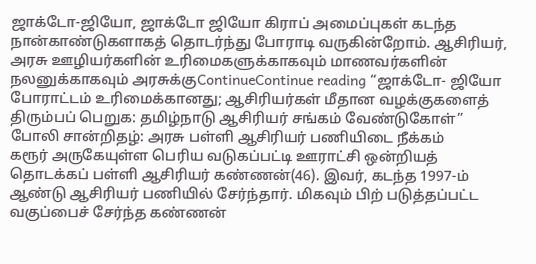ஜாக்டோ-ஜியோ, ஜாக்டோ ஜியோ கிராப் அமைப்புகள் கடந்த நான்காண்டுகளாகத் தொடர்ந்து போராடி வருகின்றோம். ஆசிரியர், அரசு ஊழியர்களின் உரிமைகளுக்காகவும் மாணவர்களின் நலனுக்காகவும் அரசுக்குContinueContinue reading “ஜாக்டோ- ஜியோ போராட்டம் உரிமைக்கானது; ஆசிரியர்கள் மீதான வழக்குகளைத் திரும்பப் பெறுக: தமிழ்நாடு ஆசிரியர் சங்கம் வேண்டுகோள்”
போலி சான்றிதழ்: அரசு பள்ளி ஆசிரியர் பணியிடை நீக்கம்
கரூர் அருகேயுள்ள பெரிய வடுகப்பட்டி ஊராட்சி ஒன்றியத் தொடக்கப் பள்ளி ஆசிரியர் கண்ணன்(46). இவர், கடந்த 1997-ம் ஆண்டு ஆசிரியர் பணியில் சேர்ந்தார். மிகவும் பிற் படுத்தப்பட்ட வகுப்பைச் சேர்ந்த கண்ணன்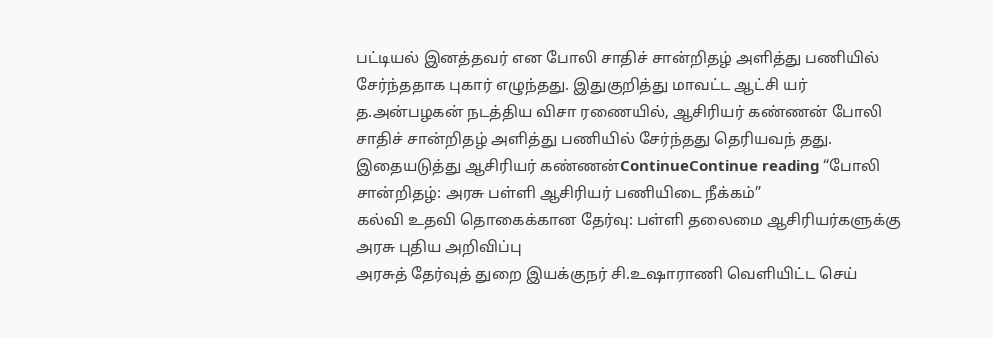பட்டியல் இனத்தவர் என போலி சாதிச் சான்றிதழ் அளித்து பணியில் சேர்ந்ததாக புகார் எழுந்தது. இதுகுறித்து மாவட்ட ஆட்சி யர் த.அன்பழகன் நடத்திய விசா ரணையில், ஆசிரியர் கண்ணன் போலி சாதிச் சான்றிதழ் அளித்து பணியில் சேர்ந்தது தெரியவந் தது. இதையடுத்து ஆசிரியர் கண்ணன்ContinueContinue reading “போலி சான்றிதழ்: அரசு பள்ளி ஆசிரியர் பணியிடை நீக்கம்”
கல்வி உதவி தொகைக்கான தேர்வு: பள்ளி தலைமை ஆசிரியர்களுக்கு அரசு புதிய அறிவிப்பு
அரசுத் தேர்வுத் துறை இயக்குநர் சி.உஷாராணி வெளியிட்ட செய்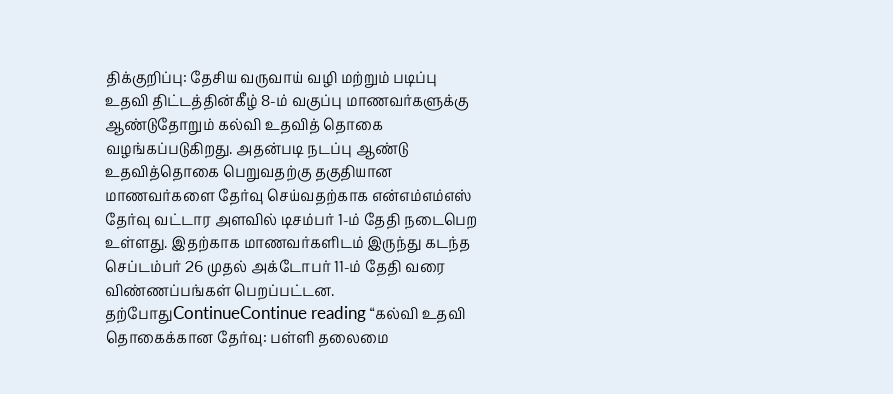திக்குறிப்பு: தேசிய வருவாய் வழி மற்றும் படிப்பு உதவி திட்டத்தின்கீழ் 8-ம் வகுப்பு மாணவர்களுக்கு ஆண்டுதோறும் கல்வி உதவித் தொகை வழங்கப்படுகிறது. அதன்படி நடப்பு ஆண்டு உதவித்தொகை பெறுவதற்கு தகுதியான மாணவர்களை தேர்வு செய்வதற்காக என்எம்எம்எஸ் தேர்வு வட்டார அளவில் டிசம்பர் 1-ம் தேதி நடைபெற உள்ளது. இதற்காக மாணவர்களிடம் இருந்து கடந்த செப்டம்பர் 26 முதல் அக்டோபர் 11-ம் தேதி வரை விண்ணப்பங்கள் பெறப்பட்டன. தற்போதுContinueContinue reading “கல்வி உதவி தொகைக்கான தேர்வு: பள்ளி தலைமை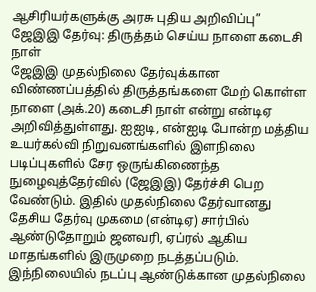ஆசிரியர்களுக்கு அரசு புதிய அறிவிப்பு”
ஜேஇஇ தேர்வு: திருத்தம் செய்ய நாளை கடைசி நாள்
ஜேஇஇ முதல்நிலை தேர்வுக்கான விண்ணப்பத்தில் திருத்தங்களை மேற் கொள்ள நாளை (அக்.20) கடைசி நாள் என்று என்டிஏ அறிவித்துள்ளது. ஐஐடி, என்ஐடி போன்ற மத்திய உயர்கல்வி நிறுவனங்களில் இளநிலை படிப்புகளில் சேர ஒருங்கிணைந்த நுழைவுத்தேர்வில் (ஜேஇஇ) தேர்ச்சி பெற வேண்டும். இதில் முதல்நிலை தேர்வானது தேசிய தேர்வு முகமை (என்டிஏ) சார்பில் ஆண்டுதோறும் ஜனவரி, ஏப்ரல் ஆகிய மாதங்களில் இருமுறை நடத்தப்படும். இந்நிலையில் நடப்பு ஆண்டுக்கான முதல்நிலை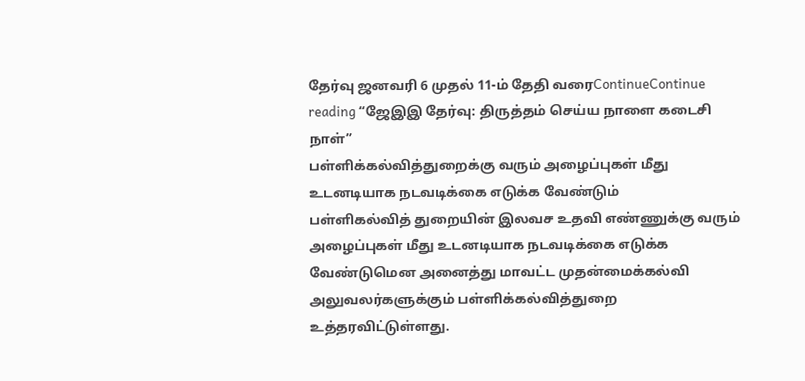தேர்வு ஜனவரி 6 முதல் 11-ம் தேதி வரைContinueContinue reading “ஜேஇஇ தேர்வு: திருத்தம் செய்ய நாளை கடைசி நாள்”
பள்ளிக்கல்வித்துறைக்கு வரும் அழைப்புகள் மீது உடனடியாக நடவடிக்கை எடுக்க வேண்டும்
பள்ளிகல்வித் துறையின் இலவச உதவி எண்ணுக்கு வரும் அழைப்புகள் மீது உடனடியாக நடவடிக்கை எடுக்க வேண்டுமென அனைத்து மாவட்ட முதன்மைக்கல்வி அலுவலர்களுக்கும் பள்ளிக்கல்வித்துறை உத்தரவிட்டுள்ளது.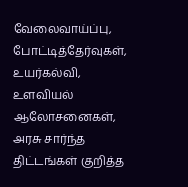வேலைவாய்ப்பு, போட்டித்தேர்வுகள், உயர்கல்வி, உளவியல் ஆலோசனைகள், அரசு சார்ந்த திட்டங்கள் குறித்த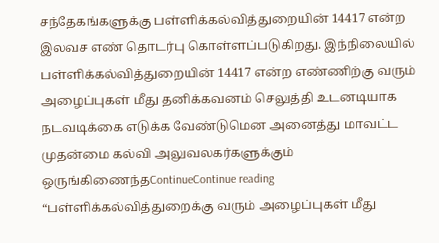சந்தேகங்களுக்கு பள்ளிக்கல்வித்துறையின் 14417 என்ற இலவச எண் தொடர்பு கொள்ளப்படுகிறது. இந்நிலையில் பள்ளிக்கல்வித்துறையின் 14417 என்ற எண்ணிற்கு வரும் அழைப்புகள் மீது தனிக்கவனம் செலுத்தி உடனடியாக நடவடிக்கை எடுக்க வேண்டுமென அனைத்து மாவட்ட முதன்மை கல்வி அலுவலகர்களுக்கும் ஒருங்கிணைந்தContinueContinue reading “பள்ளிக்கல்வித்துறைக்கு வரும் அழைப்புகள் மீது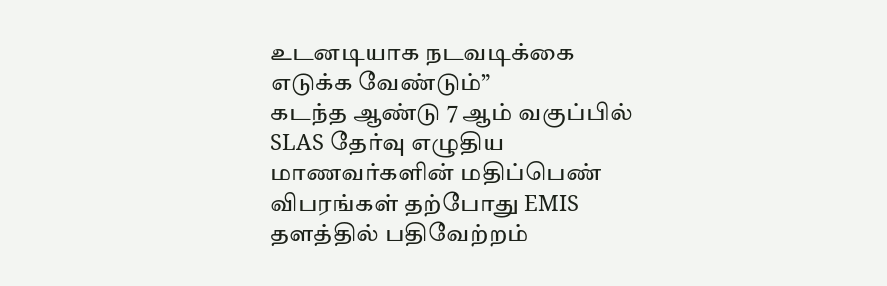உடனடியாக நடவடிக்கை எடுக்க வேண்டும்”
கடந்த ஆண்டு 7 ஆம் வகுப்பில் SLAS தேர்வு எழுதிய மாணவர்களின் மதிப்பெண் விபரங்கள் தற்போது EMIS தளத்தில் பதிவேற்றம்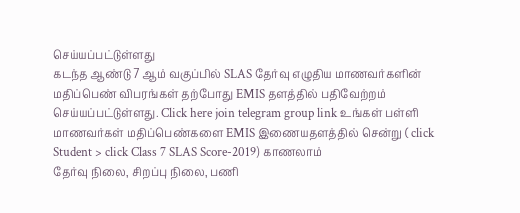செய்யப்பட்டுள்ளது
கடந்த ஆண்டு 7 ஆம் வகுப்பில் SLAS தேர்வு எழுதிய மாணவர்களின் மதிப்பெண் விபரங்கள் தற்போது EMIS தளத்தில் பதிவேற்றம் செய்யப்பட்டுள்ளது. Click here join telegram group link உங்கள் பள்ளி மாணவர்கள் மதிப்பெண்களை EMIS இணையதளத்தில் சென்று ( click Student > click Class 7 SLAS Score-2019) காணலாம்
தேர்வு நிலை, சிறப்பு நிலை, பணி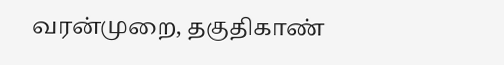வரன்முறை, தகுதிகாண்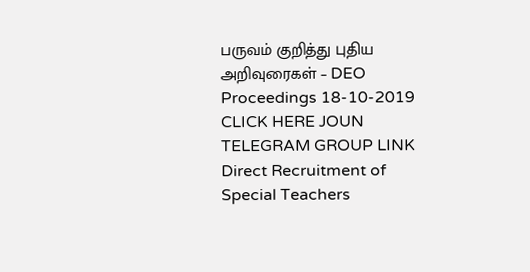பருவம் குறித்து புதிய அறிவுரைகள் – DEO Proceedings 18-10-2019
CLICK HERE JOUN TELEGRAM GROUP LINK
Direct Recruitment of Special Teachers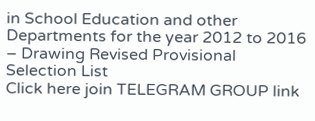in School Education and other Departments for the year 2012 to 2016 – Drawing Revised Provisional Selection List
Click here join TELEGRAM GROUP link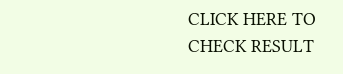CLICK HERE TO CHECK RESULT